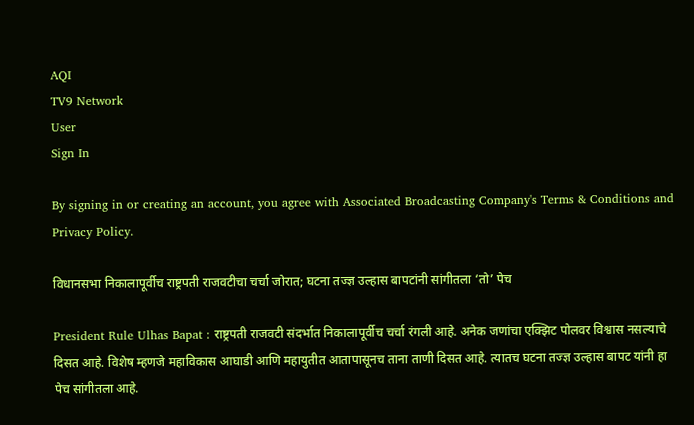AQI
TV9 Network
User
Sign In

By signing in or creating an account, you agree with Associated Broadcasting Company's Terms & Conditions and Privacy Policy.

विधानसभा निकालापूर्वीच राष्ट्रपती राजवटीचा चर्चा जोरात; घटना तज्ज्ञ उल्हास बापटांनी सांगीतला ‘तो’ पेच

President Rule Ulhas Bapat : राष्ट्रपती राजवटी संदर्भात निकालापूर्वीच चर्चा रंगली आहे. अनेक जणांचा एक्झिट पोलवर विश्वास नसल्याचे दिसत आहे. विशेष म्हणजे महाविकास आघाडी आणि महायुतीत आतापासूनच ताना ताणी दिसत आहे. त्यातच घटना तज्ज्ञ उल्हास बापट यांनी हा पेच सांगीतला आहे.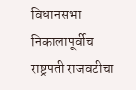विधानसभा निकालापूर्वीच राष्ट्रपती राजवटीचा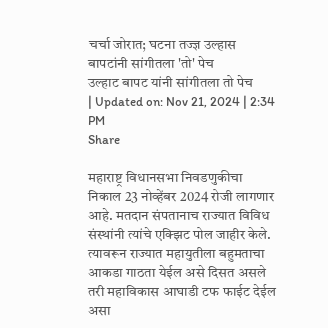चर्चा जोरात; घटना तज्ज्ञ उल्हास बापटांनी सांगीतला 'तो' पेच
उल्हाट बापट यांनी सांगीतला तो पेच
| Updated on: Nov 21, 2024 | 2:34 PM
Share

महाराष्ट्र विधानसभा निवडणुकीचा निकाल 23 नोव्हेंबर 2024 रोजी लागणार आहे. मतदान संपतानाच राज्यात विविध संस्थांनी त्यांचे एक्झिट पोल जाहीर केले. त्यावरून राज्यात महायुतीला बहुमताचा आकडा गाठता येईल असे दिसत असले तरी महाविकास आघाडी टफ फाईट देईल असा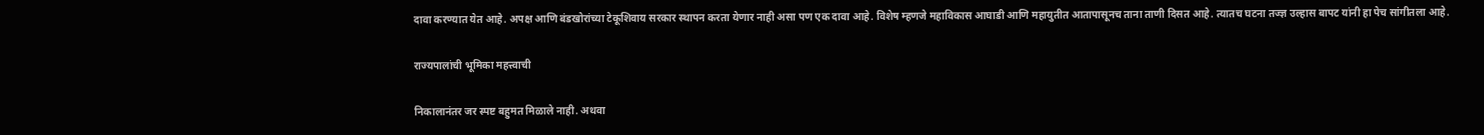दावा करण्यात येत आहे. अपक्ष आणि बंडखोरांच्या टेकूशिवाय सरकार स्थापन करता येणार नाही असा पण एक दावा आहे. विशेष म्हणजे महाविकास आघाडी आणि महायुतीत आतापासूनच ताना ताणी दिसत आहे. त्यातच घटना तज्ज्ञ उल्हास बापट यांनी हा पेच सांगीतला आहे.

राज्यपालांची भूमिका महत्त्वाची

निकालानंतर जर स्पष्ट बहुमत मिळाले नाही. अथवा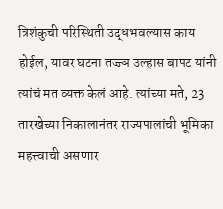त्रिशंकुची परिस्थिती उद्धभवल्यास काय होईल, यावर घटना तज्ज्ञ उल्हास बापट यांनी त्यांचं मत व्यक्त केलं आहे. त्यांच्या मते, 23 तारखेच्या निकालानंतर राज्यपालांची भूमिका महत्त्वाची असणार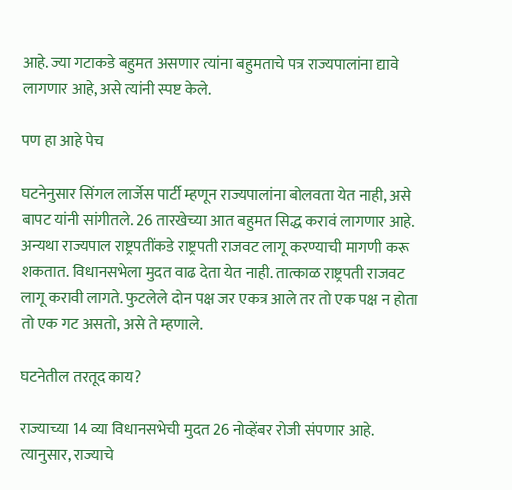आहे. ज्या गटाकडे बहुमत असणार त्यांना बहुमताचे पत्र राज्यपालांना द्यावे लागणार आहे, असे त्यांनी स्पष्ट केले.

पण हा आहे पेच

घटनेनुसार सिंगल लार्जेस पार्टी म्हणून राज्यपालांना बोलवता येत नाही, असे बापट यांनी सांगीतले. 26 तारखेच्या आत बहुमत सिद्ध करावं लागणार आहे. अन्यथा राज्यपाल राष्ट्रपतींकडे राष्ट्रपती राजवट लागू करण्याची मागणी करू शकतात. विधानसभेला मुदत वाढ देता येत नाही. तात्काळ राष्ट्रपती राजवट लागू करावी लागते. फुटलेले दोन पक्ष जर एकत्र आले तर तो एक पक्ष न होता तो एक गट असतो, असे ते म्हणाले.

घटनेतील तरतूद काय?

राज्याच्या 14 व्या विधानसभेची मुदत 26 नोव्हेंबर रोजी संपणार आहे. त्यानुसार, राज्याचे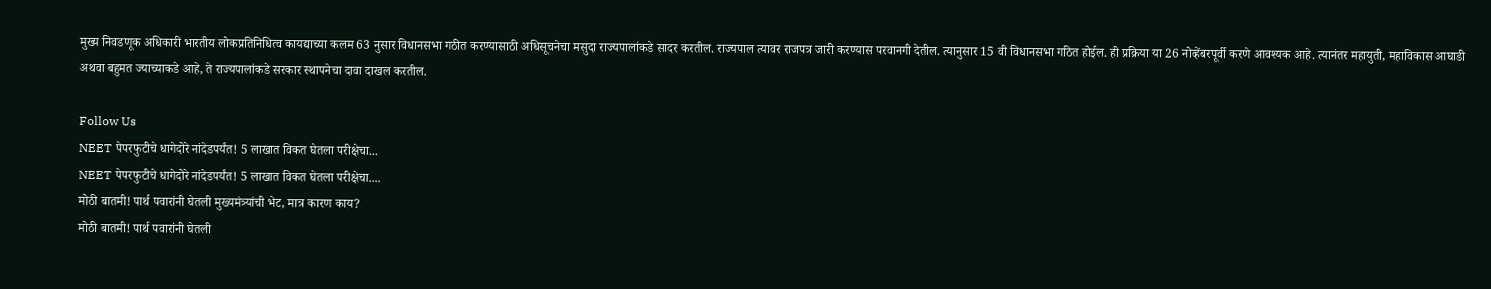मुख्य निवडणूक अधिकारी भारतीय लोकप्रतिनिधित्व कायद्याच्या कलम 63 नुसार विधानसभा गठीत करण्यासाठी अधिसूचनेचा मसुदा राज्यपालांकडे सादर करतील. राज्यपाल त्यावर राजपत्र जारी करण्यास परवानगी देतील. त्यानुसार 15 वी विधानसभा गठित होईल. ही प्रक्रिया या 26 नोव्हेंबरपूर्वी करणे आवश्यक आहे. त्यानंतर महायुती, महाविकास आघाडी अथवा बहुमत ज्याच्याकडे आहे, ते राज्यपालांकडे सरकार स्थापनेचा दावा दाखल करतील.

Follow Us
NEET पेपरफुटीचे धागेदोरे नांदेडपर्यंत! 5 लाखात विकत घेतला परीक्षेचा...
NEET पेपरफुटीचे धागेदोरे नांदेडपर्यंत! 5 लाखात विकत घेतला परीक्षेचा....
मोठी बातमी! पार्थ पवारांनी घेतली मुख्यमंत्र्यांची भेट, मात्र कारण काय?
मोठी बातमी! पार्थ पवारांनी घेतली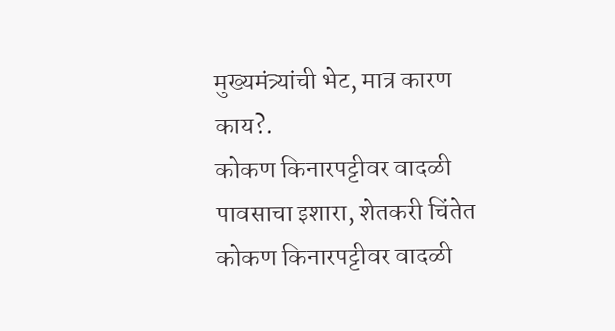मुख्यमंत्र्यांची भेट, मात्र कारण काय?.
कोकण किनारपट्टीवर वादळी पावसाचा इशारा, शेतकरी चिंतेत
कोकण किनारपट्टीवर वादळी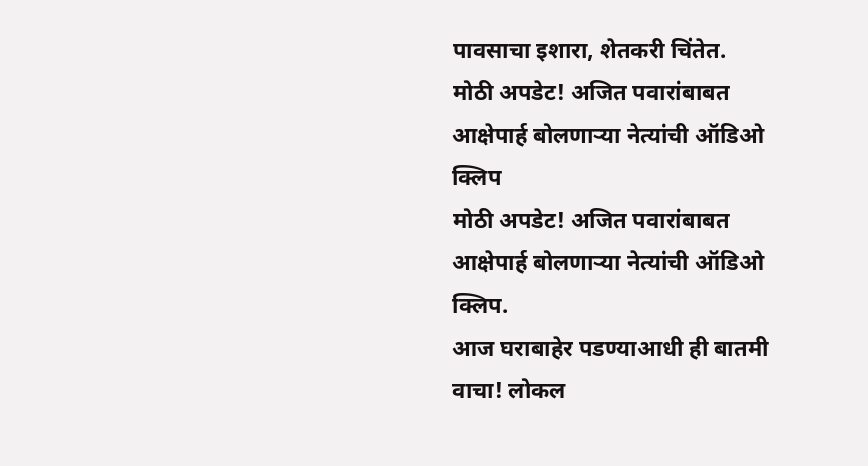पावसाचा इशारा, शेतकरी चिंतेत.
मोठी अपडेट! अजित पवारांबाबत आक्षेपार्ह बोलणाऱ्या नेत्यांची ऑडिओ क्लिप
मोठी अपडेट! अजित पवारांबाबत आक्षेपार्ह बोलणाऱ्या नेत्यांची ऑडिओ क्लिप.
आज घराबाहेर पडण्याआधी ही बातमी वाचा! लोकल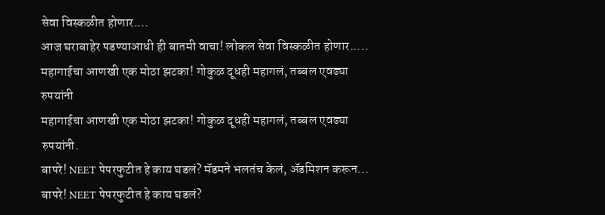सेवा विस्कळीत होणार....
आज घराबाहेर पडण्याआधी ही बातमी वाचा! लोकल सेवा विस्कळीत होणार.....
महागाईचा आणखी एक मोठा झटका! गोकुळ दूधही महागलं, तब्बल एवढ्या रुपयांनी
महागाईचा आणखी एक मोठा झटका! गोकुळ दूधही महागलं, तब्बल एवढ्या रुपयांनी.
बापरे! NEET पेपरफुटीत हे काय घडलं? मॅडमने भलतंच केलं, ॲडमिशन करून...
बापरे! NEET पेपरफुटीत हे काय घडलं?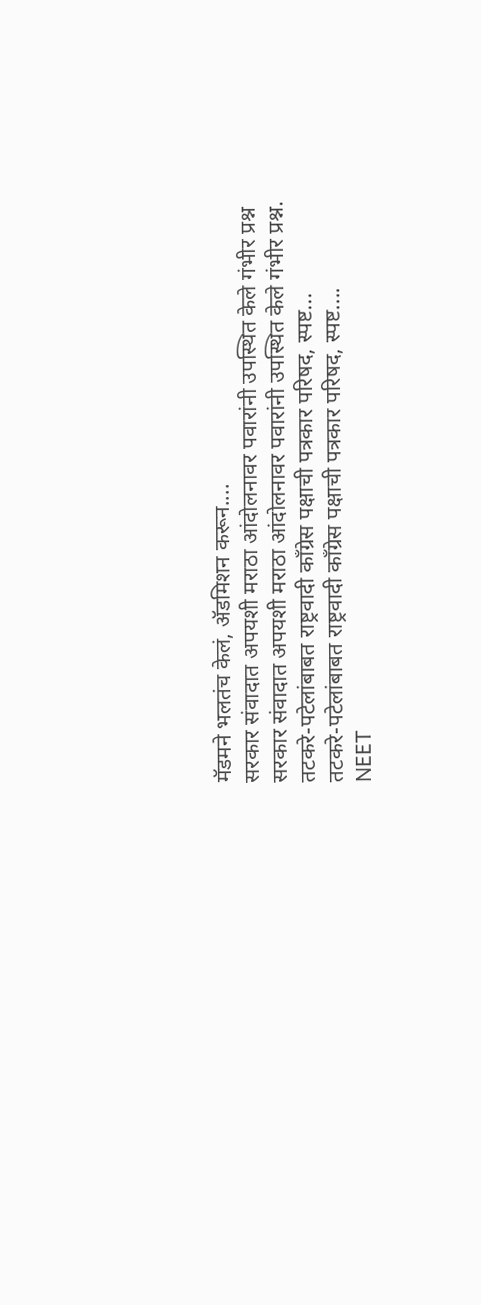मॅडमने भलतंच केलं, ॲडमिशन करून....
सरकार संवादात अपयशी मराठा आंदोलनावर पवारांनी उपस्थित केले गंभीर प्रश्न
सरकार संवादात अपयशी मराठा आंदोलनावर पवारांनी उपस्थित केले गंभीर प्रश्न.
तटकरे-पटेलांबाबत राष्ट्रवादी कॉंग्रेस पक्षाची पत्रकार परिषद, स्पष्ट...
तटकरे-पटेलांबाबत राष्ट्रवादी कॉंग्रेस पक्षाची पत्रकार परिषद, स्पष्ट....
NEET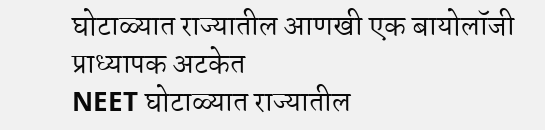घोटाळ्यात राज्यातील आणखी एक बायोलॉजी प्राध्यापक अटकेत
NEET घोटाळ्यात राज्यातील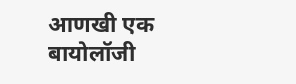आणखी एक बायोलॉजी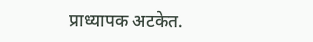प्राध्यापक अटकेत.